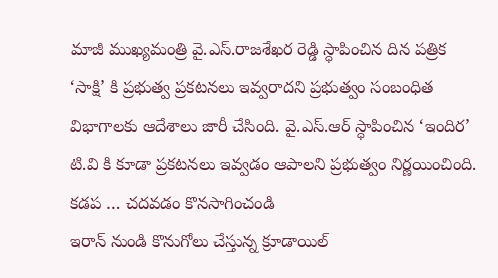మాజీ ముఖ్యమంత్రి వై.ఎస్.రాజశేఖర రెడ్డి స్ధాపించిన దిన పత్రిక ‘సాక్షి’ కి ప్రభుత్వ ప్రకటనలు ఇవ్వరాదని ప్రభుత్వం సంబంధిత విభాగాలకు ఆదేశాలు జారీ చేసింది. వై.ఎస్.ఆర్ స్ధాపించిన ‘ఇందిర’ టి.వి కి కూడా ప్రకటనలు ఇవ్వడం ఆపాలని ప్రభుత్వం నిర్ణయించింది. కడప … చదవడం కొనసాగించండి
ఇరాన్ నుండి కొనుగోలు చేస్తున్న క్రూడాయిల్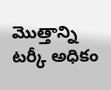మొత్తాన్ని టర్కీ అధికం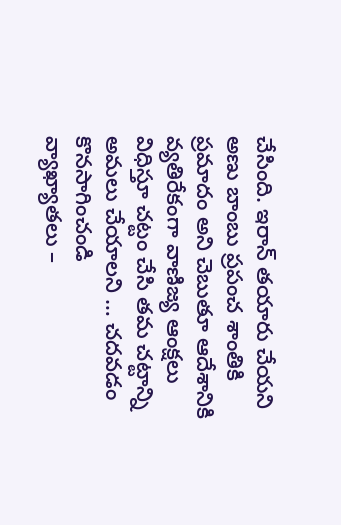చేసింది. ఇరాన్ తయారు చేయని అణు బాంబు ప్రపంచ శాంతికి ప్రమాదం అని చెబుతూ ఆదేశానికి వ్యతిరేకంగా వాణిజ్య ఆంక్షలు విధిస్తూ చట్టం చేసి తమ చట్టాన్ని అమలు చేయాలని … చదవడం కొనసాగించండి
వ్యాఖ్యాతలు –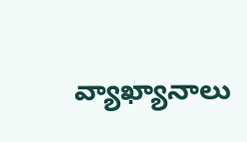వ్యాఖ్యానాలు